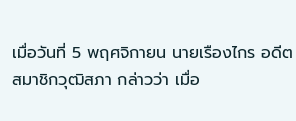เมื่อวันที่ 5 พฤศจิกายน นายเรืองไกร อดีตสมาชิกวุฒิสภา กล่าวว่า เมื่อ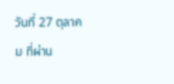วันที่ 27 ตุลาคม ที่ผ่าน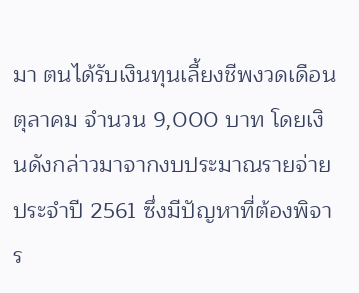มา ตนได้รับเงินทุนเลี้ยงชีพงวดเดือนตุลาคม จำนวน 9,000 บาท โดยเงินดังกล่าวมาจากงบประมาณรายจ่ายประจำปี 2561 ซึ่งมีปัญหาที่ต้องพิจาร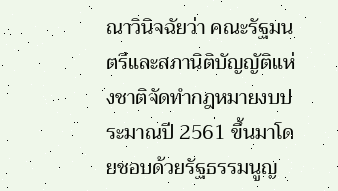ณาวินิจฉัยว่า คณะรัฐมนตรีและสภานิติบัญญัติแห่งชาติจัดทำกฎหมายงบประมาณปี 2561 ขึ้นมาโดยชอบด้วยรัฐธรรมนูญ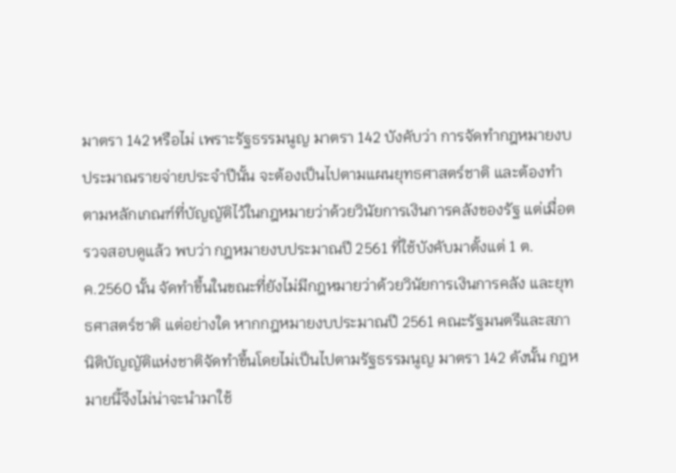มาตรา 142 หรือไม่ เพราะรัฐธรรมนูญ มาตรา 142 บังคับว่า การจัดทำกฎหมายงบประมาณรายจ่ายประจำปีนั้น จะต้องเป็นไปตามแผนยุทธศาสตร์ชาติ และต้องทำตามหลักเกณฑ์ที่บัญญัติไว้ในกฎหมายว่าด้วยวินัยการเงินการคลังของรัฐ แต่เมื่อตรวจสอบดูแล้ว พบว่า กฎหมายงบประมาณปี 2561 ที่ใช้บังคับมาตั้งแต่ 1 ต.ค.2560 นั้น จัดทำขึ้นในขณะที่ยังไม่มีกฎหมายว่าด้วยวินัยการเงินการคลัง และยุทธศาสตร์ชาติ แต่อย่างใด หากกฎหมายงบประมาณปี 2561 คณะรัฐมนตรีและสภานิติบัญญัติแห่งชาติจัดทำขึ้นโดยไม่เป็นไปตามรัฐธรรมนูญ มาตรา 142 ดังนั้น กฎหมายนี้จึงไม่น่าจะนำมาใช้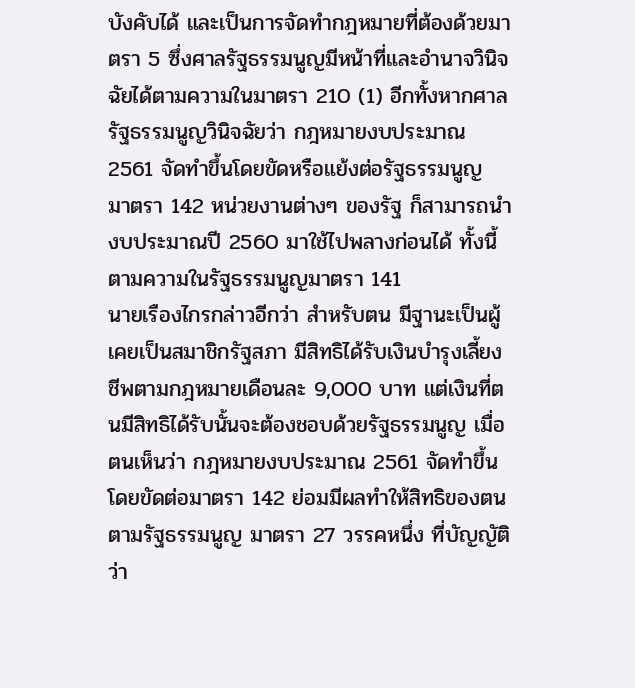บังคับได้ และเป็นการจัดทำกฎหมายที่ต้องด้วยมาตรา 5 ซึ่งศาลรัฐธรรมนูญมีหน้าที่และอำนาจวินิจฉัยได้ตามความในมาตรา 210 (1) อีกทั้งหากศาลรัฐธรรมนูญวินิจฉัยว่า กฎหมายงบประมาณ 2561 จัดทำขึ้นโดยขัดหรือแย้งต่อรัฐธรรมนูญ มาตรา 142 หน่วยงานต่างๆ ของรัฐ ก็สามารถนำงบประมาณปี 2560 มาใช้ไปพลางก่อนได้ ทั้งนี้ ตามความในรัฐธรรมนูญมาตรา 141
นายเรืองไกรกล่าวอีกว่า สำหรับตน มีฐานะเป็นผู้เคยเป็นสมาชิกรัฐสภา มีสิทธิได้รับเงินบำรุงเลี้ยงชีพตามกฎหมายเดือนละ 9,000 บาท แต่เงินที่ตนมีสิทธิได้รับนั้นจะต้องชอบด้วยรัฐธรรมนูญ เมื่อตนเห็นว่า กฎหมายงบประมาณ 2561 จัดทำขึ้นโดยขัดต่อมาตรา 142 ย่อมมีผลทำให้สิทธิของตนตามรัฐธรรมนูญ มาตรา 27 วรรคหนึ่ง ที่บัญญัติว่า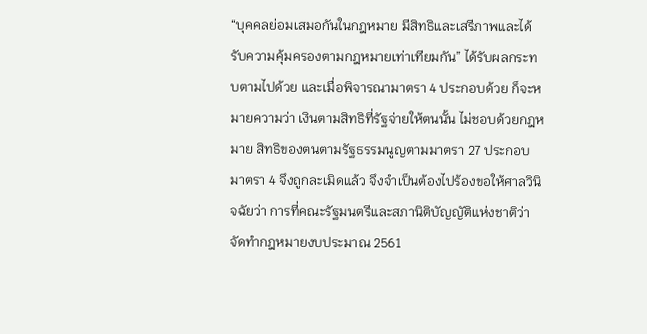“บุคคลย่อมเสมอกันในกฎหมาย มีสิทธิและเสรีภาพและได้รับความคุ้มครองตามกฎหมายเท่าเทียมกัน” ได้รับผลกระทบตามไปด้วย และเมื่อพิจารณามาตรา 4 ประกอบด้วย ก็จะหมายความว่า เงินตามสิทธิที่รัฐจ่ายให้ตนนั้น ไม่ชอบด้วยกฎหมาย สิทธิของตนตามรัฐธรรมนูญตามมาตรา 27 ประกอบมาตรา 4 จึงถูกละเมิดแล้ว จึงจำเป็นต้องไปร้องขอให้ศาลวินิจฉัยว่า การที่คณะรัฐมนตรีและสภานิติบัญญัติแห่งชาติว่า จัดทำกฎหมายงบประมาณ 2561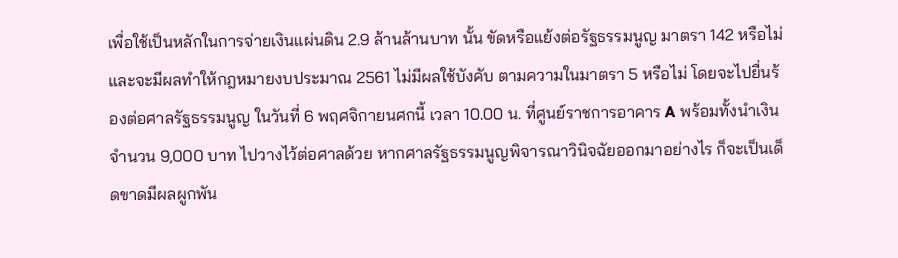เพื่อใช้เป็นหลักในการจ่ายเงินแผ่นดิน 2.9 ล้านล้านบาท นั้น ขัดหรือแย้งต่อรัฐธรรมนูญ มาตรา 142 หรือไม่ และจะมีผลทำให้กฎหมายงบประมาณ 2561 ไม่มีผลใช้บังคับ ตามความในมาตรา 5 หรือไม่ โดยจะไปยื่นร้องต่อศาลรัฐธรรมนูญ ในวันที่ 6 พฤศจิกายนศกนี้ เวลา 10.00 น. ที่ศูนย์ราชการอาคาร A พร้อมทั้งนำเงินจำนวน 9,000 บาท ไปวางไว้ต่อศาลด้วย หากศาลรัฐธรรมนูญพิจารณาวินิจฉัยออกมาอย่างไร ก็จะเป็นเด็ดขาดมีผลผูกพัน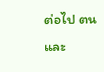ต่อไป ตนและ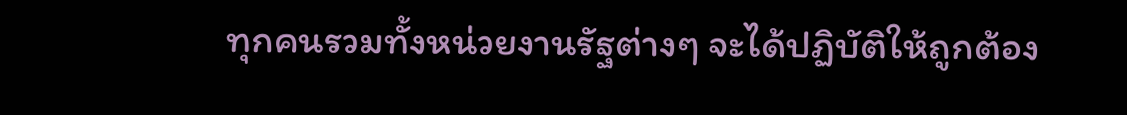ทุกคนรวมทั้งหน่วยงานรัฐต่างๆ จะได้ปฏิบัติให้ถูกต้อง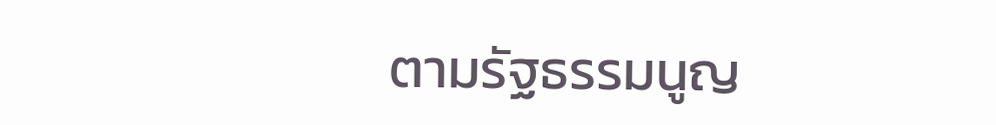ตามรัฐธรรมนูญ